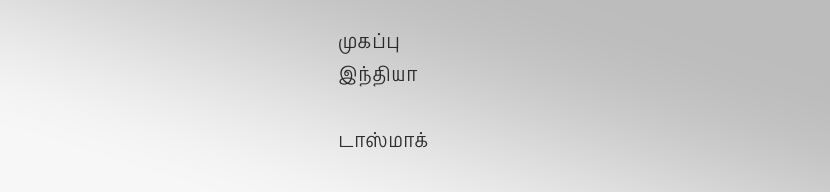முகப்பு
இந்தியா

டாஸ்மாக்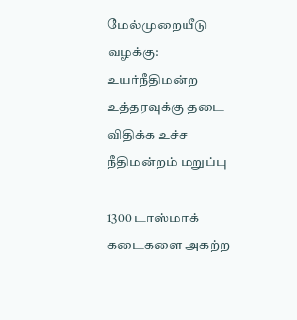மேல்முறையீடு வழக்கு: உயர்நீதிமன்ற உத்தரவுக்கு தடை விதிக்க உச்ச நீதிமன்றம் மறுப்பு

1300 டாஸ்மாக் கடைகளை அகற்ற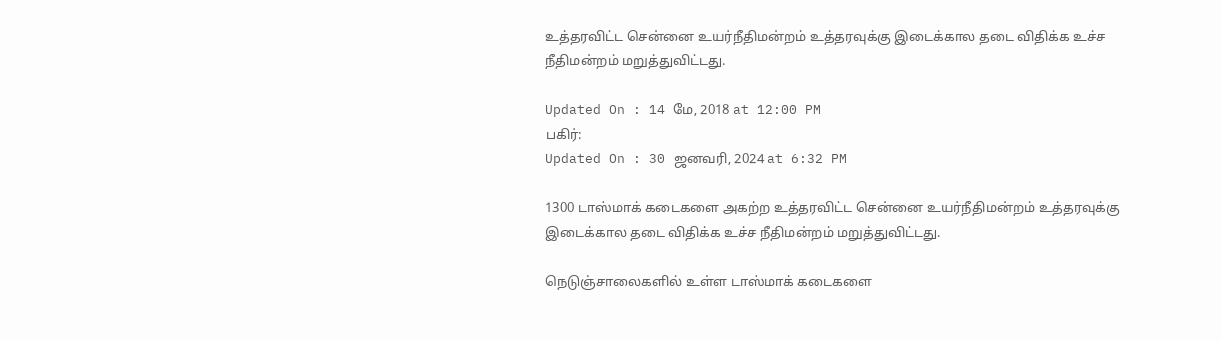உத்தரவிட்ட சென்னை உயர்நீதிமன்றம் உத்தரவுக்கு இடைக்கால தடை விதிக்க உச்ச நீதிமன்றம் மறுத்துவிட்டது.

Updated On : 14 மே, 2018 at 12:00 PM
பகிர்:
Updated On : 30 ஜனவரி, 2024 at 6:32 PM

1300 டாஸ்மாக் கடைகளை அகற்ற உத்தரவிட்ட சென்னை உயர்நீதிமன்றம் உத்தரவுக்கு இடைக்கால தடை விதிக்க உச்ச நீதிமன்றம் மறுத்துவிட்டது.

நெடுஞ்சாலைகளில் உள்ள டாஸ்மாக் கடைகளை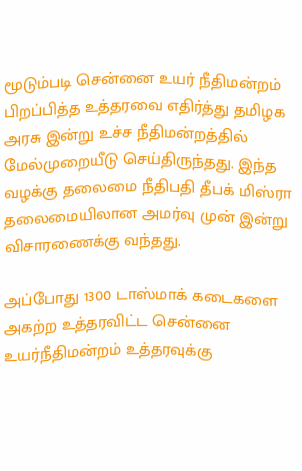மூடும்படி சென்னை உயர் நீதிமன்றம் பிறப்பித்த உத்தரவை எதிர்த்து தமிழக அரசு இன்று உச்ச நீதிமன்றத்தில் மேல்முறையீடு செய்திருந்தது. இந்த வழக்கு தலைமை நீதிபதி தீபக் மிஸ்ரா தலைமையிலான அமர்வு முன் இன்று விசாரணைக்கு வந்தது.

அப்போது 1300 டாஸ்மாக் கடைகளை அகற்ற உத்தரவிட்ட சென்னை உயர்நீதிமன்றம் உத்தரவுக்கு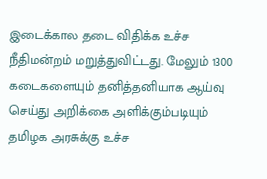இடைக்கால தடை விதிக்க உச்ச நீதிமன்றம் மறுத்துவிட்டது. மேலும் 1300 கடைகளையும் தனித்தனியாக ஆய்வு செய்து அறிக்கை அளிக்கும்படியும் தமிழக அரசுக்கு உச்ச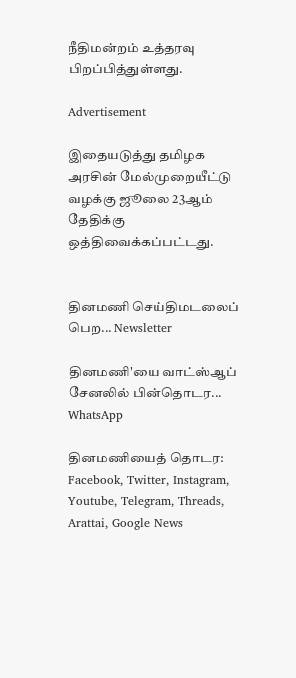நீதிமன்றம் உத்தரவு பிறப்பித்துள்ளது.

Advertisement

இதையடுத்து தமிழக அரசின் மேல்முறையீட்டு வழக்கு ஜூலை 23ஆம் தேதிக்கு ஒத்திவைக்கப்பட்டது.


தினமணி செய்திமடலைப் பெற... Newsletter

தினமணி'யை வாட்ஸ்ஆப் சேனலில் பின்தொடர... WhatsApp

தினமணியைத் தொடர: Facebook, Twitter, Instagram, Youtube, Telegram, Threads, Arattai, Google News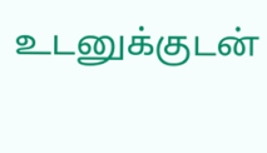உடனுக்குடன்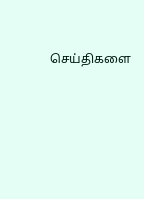செய்திகளை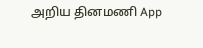அறிய தினமணி App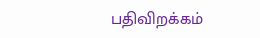பதிவிறக்கம்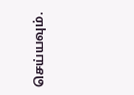செய்யவும்.